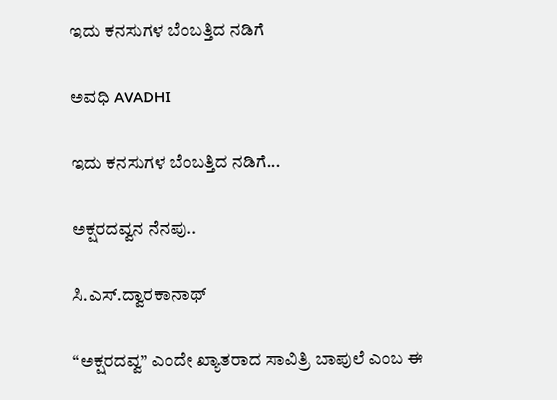ಇದು ಕನಸುಗಳ ಬೆಂಬತ್ತಿದ ನಡಿಗೆ‍

ಅವಧಿ AVADHI

ಇದು ಕನಸುಗಳ ಬೆಂಬತ್ತಿದ ನಡಿಗೆ...

ಅಕ್ಷರದವ್ವನ ನೆನಪು..

ಸಿ.ಎಸ್.ದ್ವಾರಕಾನಾಥ್

“ಅಕ್ಷರದವ್ವ” ಎಂದೇ ಖ್ಯಾತರಾದ ಸಾವಿತ್ರಿ ಬಾಪುಲೆ ಎಂಬ ಈ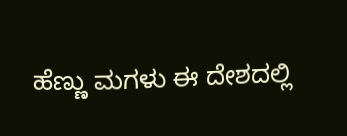ಹೆಣ್ಣು ಮಗಳು ಈ ದೇಶದಲ್ಲಿ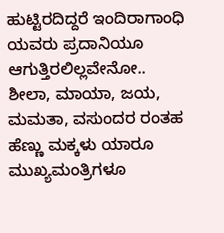ಹುಟ್ಟಿರದಿದ್ದರೆ ಇಂದಿರಾಗಾಂಧಿ ಯವರು ಪ್ರದಾನಿಯೂ ಆಗುತ್ತಿರಲಿಲ್ಲವೇನೋ.. ಶೀಲಾ, ಮಾಯಾ, ಜಯ, ಮಮತಾ, ವಸುಂದರ ರಂತಹ ಹೆಣ್ಣು ಮಕ್ಕಳು ಯಾರೂ ಮುಖ್ಯಮಂತ್ರಿಗಳೂ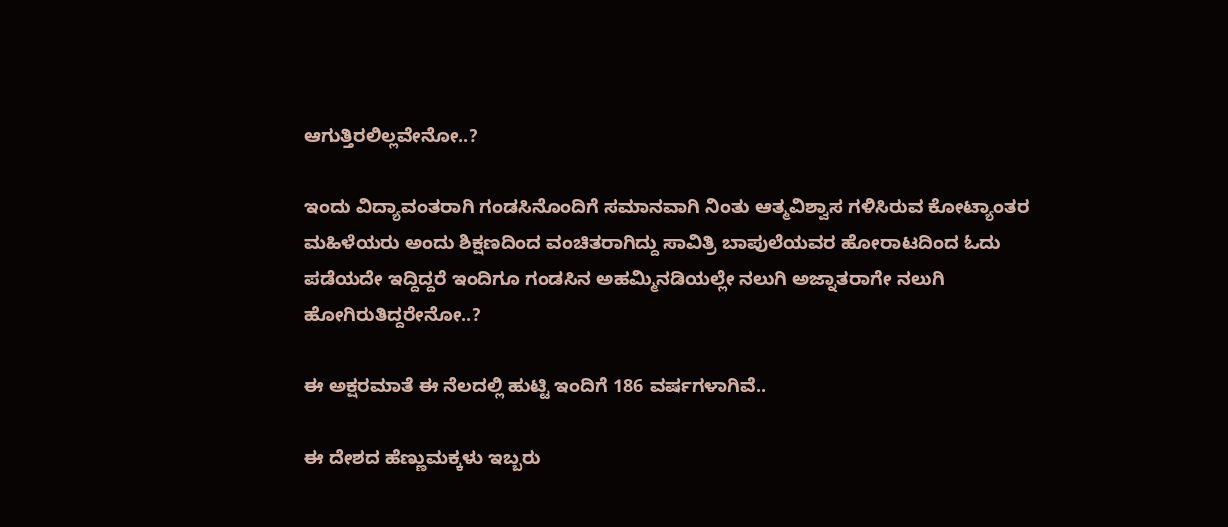ಆಗುತ್ತಿರಲಿಲ್ಲವೇನೋ..?

ಇಂದು ವಿದ್ಯಾವಂತರಾಗಿ ಗಂಡಸಿನೊಂದಿಗೆ ಸಮಾನವಾಗಿ ನಿಂತು ಆತ್ಮವಿಶ್ವಾಸ ಗಳಿಸಿರುವ ಕೋಟ್ಯಾಂತರ ಮಹಿಳೆಯರು ಅಂದು ಶಿಕ್ಷಣದಿಂದ ವಂಚಿತರಾಗಿದ್ದು ಸಾವಿತ್ರಿ ಬಾಪುಲೆಯವರ ಹೋರಾಟದಿಂದ ಓದು ಪಡೆಯದೇ ಇದ್ದಿದ್ದರೆ ಇಂದಿಗೂ ಗಂಡಸಿನ ಅಹಮ್ಮಿನಡಿಯಲ್ಲೇ ನಲುಗಿ ಅಜ್ನಾತರಾಗೇ ನಲುಗಿ ಹೋಗಿರುತಿದ್ದರೇನೋ..?

ಈ ಅಕ್ಷರಮಾತೆ ಈ ನೆಲದಲ್ಲಿ ಹುಟ್ಟಿ ಇಂದಿಗೆ 186 ವರ್ಷಗಳಾಗಿವೆ..

ಈ ದೇಶದ ಹೆಣ್ಣುಮಕ್ಕಳು ಇಬ್ಬರು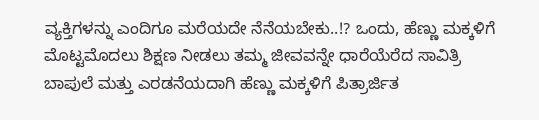ವ್ಯಕ್ತಿಗಳನ್ನು ಎಂದಿಗೂ ಮರೆಯದೇ ನೆನೆಯಬೇಕು..!? ಒಂದು, ಹೆಣ್ಣು ಮಕ್ಕಳಿಗೆ ಮೊಟ್ಟಮೊದಲು ಶಿಕ್ಷಣ ನೀಡಲು ತಮ್ಮ ಜೀವವನ್ನೇ ಧಾರೆಯೆರೆದ ಸಾವಿತ್ರಿ ಬಾಪುಲೆ ಮತ್ತು ಎರಡನೆಯದಾಗಿ ಹೆಣ್ಣು ಮಕ್ಕಳಿಗೆ ಪಿತ್ರಾರ್ಜಿತ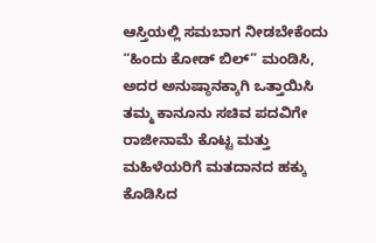ಆಸ್ತಿಯಲ್ಲಿ ಸಮಬಾಗ ನೀಡಬೇಕೆಂದು “ಹಿಂದು ಕೋಡ್ ಬಿಲ್” ಮಂಡಿಸಿ, ಅದರ ಅನುಷ್ಠಾನಕ್ಕಾಗಿ ಒತ್ತಾಯಿಸಿ ತಮ್ಮ ಕಾನೂನು ಸಚಿವ ಪದವಿಗೇ ರಾಜೀನಾಮೆ ಕೊಟ್ಟ ಮತ್ತು ಮಹಿಳೆಯರಿಗೆ ಮತದಾನದ ಹಕ್ಕು ಕೊಡಿಸಿದ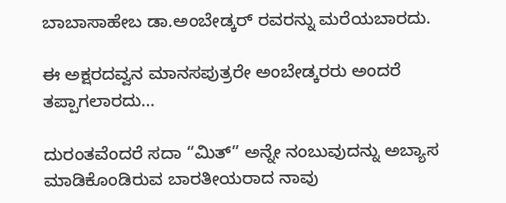ಬಾಬಾಸಾಹೇಬ ಡಾ.ಅಂಬೇಡ್ಕರ್ ರವರನ್ನು ಮರೆಯಬಾರದು.

ಈ ಅಕ್ಷರದವ್ವನ ಮಾನಸಪುತ್ರರೇ ಅಂಬೇಡ್ಕರರು ಅಂದರೆ ತಪ್ಪಾಗಲಾರದು…

ದುರಂತವೆಂದರೆ ಸದಾ “ಮಿತ್” ಅನ್ನೇ ನಂಬುವುದನ್ನು ಅಬ್ಯಾಸ ಮಾಡಿಕೊಂಡಿರುವ ಬಾರತೀಯರಾದ ನಾವು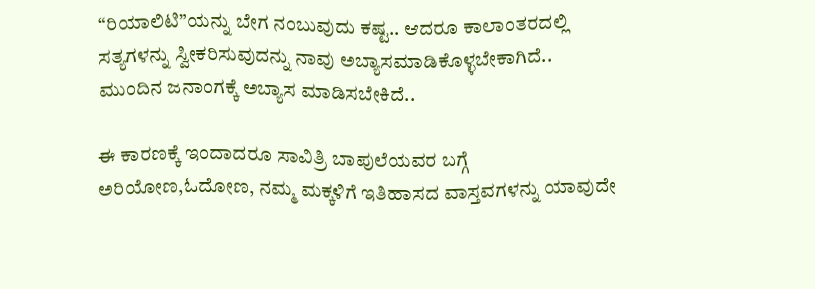“ರಿಯಾಲಿಟಿ”ಯನ್ನು ‌ಬೇಗ ನಂಬುವುದು ಕಷ್ಟ.. ಆದರೂ ಕಾಲಾಂತರದಲ್ಲಿ ಸತ್ಯಗಳನ್ನು ಸ್ವೀಕರಿಸುವುದನ್ನು ನಾವು ಅಬ್ಯಾಸಮಾಡಿಕೊಳ್ಳಬೇಕಾಗಿದೆ.. ಮುಂದಿನ ಜನಾಂಗಕ್ಕೆ ಅಬ್ಯಾಸ ಮಾಡಿಸಬೇಕಿದೆ..

ಈ ಕಾರಣಕ್ಕೆ ಇಂದಾದರೂ ಸಾವಿತ್ರಿ ಬಾಪುಲೆಯವರ ಬಗ್ಗೆ ಅರಿಯೋಣ,ಓದೋಣ, ನಮ್ಮ ಮಕ್ಕಳಿಗೆ ಇತಿಹಾಸದ ವಾಸ್ತವಗಳನ್ನು ಯಾವುದೇ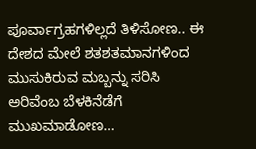ಪೂರ್ವಾಗ್ರಹಗಳಿಲ್ಲದೆ ತಿಳಿಸೋಣ.. ಈ ದೇಶದ ಮೇಲೆ ಶತಶತಮಾನಗಳಿಂದ ಮುಸುಕಿರುವ ಮಬ್ಬನ್ನು ಸರಿಸಿ ಅರಿವೆಂಬ ಬೆಳಕಿನೆಡೆಗೆ ಮುಖಮಾಡೋಣ…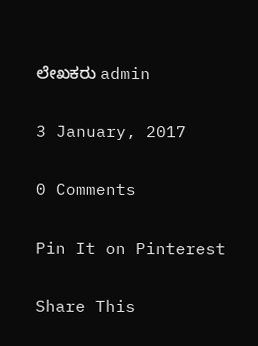ಲೇಖಕರು admin

3 January, 2017

0 Comments

Pin It on Pinterest

Share This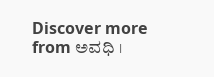Discover more from ಅವಧಿ ।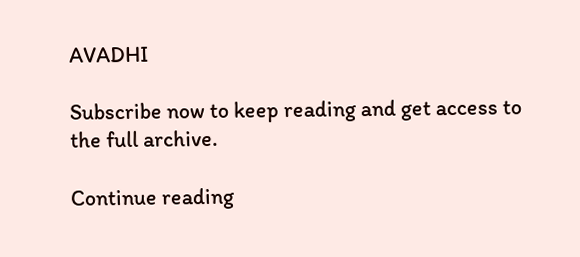AVADHI

Subscribe now to keep reading and get access to the full archive.

Continue reading